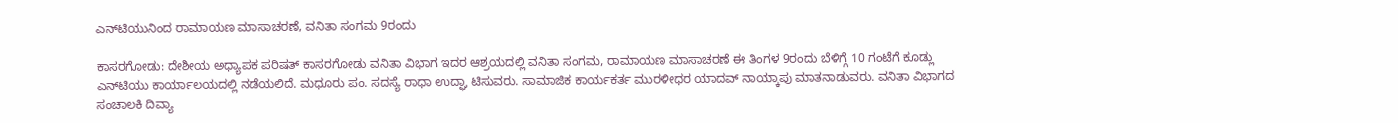ಎನ್‌ಟಿಯುನಿಂದ ರಾಮಾಯಣ ಮಾಸಾಚರಣೆ, ವನಿತಾ ಸಂಗಮ 9ರಂದು

ಕಾಸರಗೋಡು: ದೇಶೀಯ ಅಧ್ಯಾಪಕ ಪರಿಷತ್ ಕಾಸರಗೋಡು ವನಿತಾ ವಿಭಾಗ ಇದರ ಆಶ್ರಯದಲ್ಲಿ ವನಿತಾ ಸಂಗಮ, ರಾಮಾಯಣ ಮಾಸಾಚರಣೆ ಈ ತಿಂಗಳ 9ರಂದು ಬೆಳಿಗ್ಗೆ 10 ಗಂಟೆಗೆ ಕೂಡ್ಲು ಎನ್‌ಟಿಯು ಕಾರ್ಯಾಲಯದಲ್ಲಿ ನಡೆಯಲಿದೆ. ಮಧೂರು ಪಂ. ಸದಸ್ಯೆ ರಾಧಾ ಉದ್ಘಾ ಟಿಸುವರು. ಸಾಮಾಜಿಕ ಕಾರ್ಯಕರ್ತ ಮುರಳೀಧರ ಯಾದವ್ ನಾಯ್ಕಾಪು ಮಾತನಾಡುವರು. ವನಿತಾ ವಿಭಾಗದ ಸಂಚಾಲಕಿ ದಿವ್ಯಾ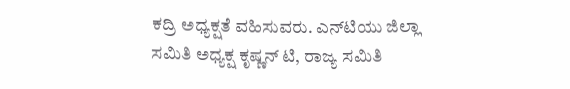ಕದ್ರಿ ಅಧ್ಯಕ್ಷತೆ ವಹಿಸುವರು. ಎನ್‌ಟಿಯು ಜಿಲ್ಲಾ ಸಮಿತಿ ಅಧ್ಯಕ್ಷ ಕೃಷ್ಣನ್ ಟಿ, ರಾಜ್ಯ ಸಮಿತಿ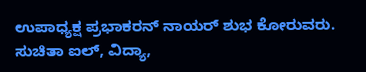ಉಪಾಧ್ಯಕ್ಷ ಪ್ರಭಾಕರನ್ ನಾಯರ್ ಶುಭ ಕೋರುವರು. ಸುಚಿತಾ ಐಲ್, ವಿದ್ಯಾ,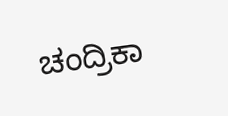ಚಂದ್ರಿಕಾ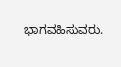ಭಾಗವಹಿಸುವರು.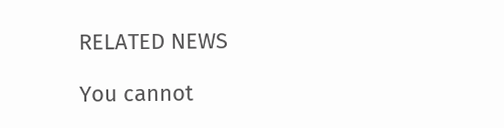RELATED NEWS

You cannot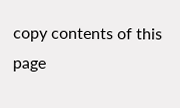copy contents of this page